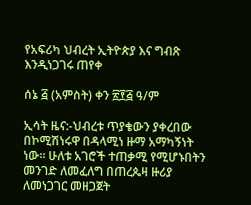የአፍሪካ ህብረት ኢትዮጵያ እና ግብጽ እንዲነጋገሩ ጠየቀ

ሰኔ ፭ (አምስት) ቀን ፳፻፭ ዓ/ም

ኢሳት ዜና:-ህብረቱ ጥያቄውን ያቀረበው በኮሚሽነሩዋ በዳላሚነ ዙማ አማካኝነት ነው። ሁለቱ አገሮች ተጠቃሚ የሚሆኑበትን መንገድ ለመፈለግ በጠረጴዛ ዙሪያ ለመነጋገር መዘጋጀት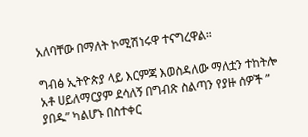አለባቸው በማለት ኮሚሽነሩዋ ተናግረዋል።

ግብፅ ኢትዮጵያ ላይ እርምጃ እወስዳለው ማለቷን ተከትሎ አቶ ሀይለማርያም ደሳለኝ በግብጽ ስልጣን የያዙ ሰዎች ” ያበዱ” ካልሆኑ በስተቀር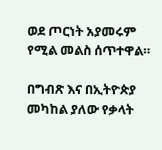ወደ ጦርነት አያመሩም የሚል መልስ ሰጥተዋል።

በግብጽ እና በኢትዮጵያ መካከል ያለው የቃላት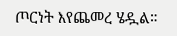ጦርነት እየጨመረ ሄዷል።